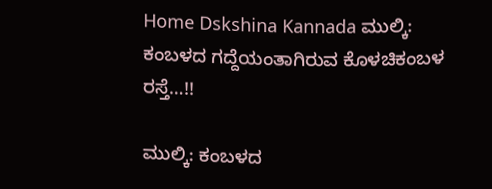Home Dskshina Kannada ಮುಲ್ಕಿ: ಕಂಬಳದ ಗದ್ದೆಯಂತಾಗಿರುವ ಕೊಳಚಿಕಂಬಳ ರಸ್ತೆ…!!

ಮುಲ್ಕಿ: ಕಂಬಳದ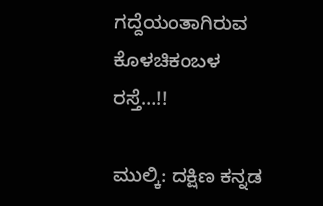ಗದ್ದೆಯಂತಾಗಿರುವ ಕೊಳಚಿಕಂಬಳ ರಸ್ತೆ…!!

ಮುಲ್ಕಿ: ದಕ್ಷಿಣ ಕನ್ನಡ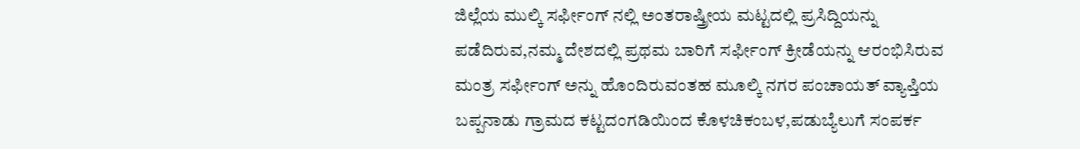ಜಿಲ್ಲೆಯ ಮುಲ್ಕಿ ಸರ್ಫೀಂಗ್‌ ನಲ್ಲಿ ಅಂತರಾಷ್ತ್ರೀಯ ಮಟ್ಟದಲ್ಲಿ ಪ್ರಸಿದ್ದಿಯನ್ನು ಪಡೆದಿರುವ,ನಮ್ಮ ದೇಶದಲ್ಲಿ ಪ್ರಥಮ ಬಾರಿಗೆ ಸರ್ಫೀಂಗ್‌ ಕ್ರೀಡೆಯನ್ನು ಆರಂಭಿಸಿರುವ ಮಂತ್ರ ಸರ್ಫೀಂಗ್‌ ಅನ್ನು ಹೊಂದಿರುವಂತಹ ಮೂಲ್ಕಿ ನಗರ ಪಂಚಾಯತ್‌ ವ್ಯಾಪ್ತಿಯ ಬಪ್ಪನಾಡು ಗ್ರಾಮದ ಕಟ್ಟದಂಗಡಿಯಿಂದ ಕೊಳಚಿಕಂಬಳ,ಪಡುಬ್ಯೆಲುಗೆ ಸಂಪರ್ಕ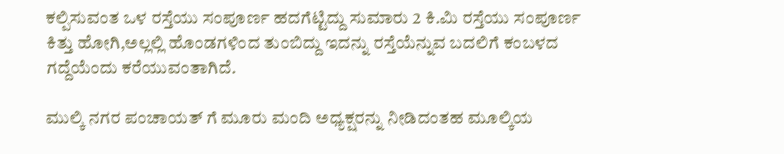ಕಲ್ಪಿಸುವಂತ ಒಳ ರಸ್ತೆಯು ಸಂಪೂರ್ಣ ಹದಗೆಟ್ಟಿದ್ದು ಸುಮಾರು 2 ಕಿ.ಮಿ ರಸ್ತೆಯು ಸಂಪೂರ್ಣ ಕಿತ್ತು ಹೋಗಿ,ಅಲ್ಲಲ್ಲಿ ಹೊಂಡಗಳಿಂದ ತುಂಬಿದ್ದು ಇದನ್ನು ರಸ್ತೆಯೆನ್ನುವ ಬದಲಿಗೆ ಕಂಬಳದ ಗದ್ದೆಯೆಂದು ಕರೆಯುವಂತಾಗಿದೆ.

ಮುಲ್ಕಿ ನಗರ ಪಂಚಾಯತ್‌ ಗೆ ಮೂರು ಮಂದಿ ಅಧ್ಯಕ್ಷರನ್ನು ನೀಡಿದಂತಹ ಮೂಲ್ಕಿಯ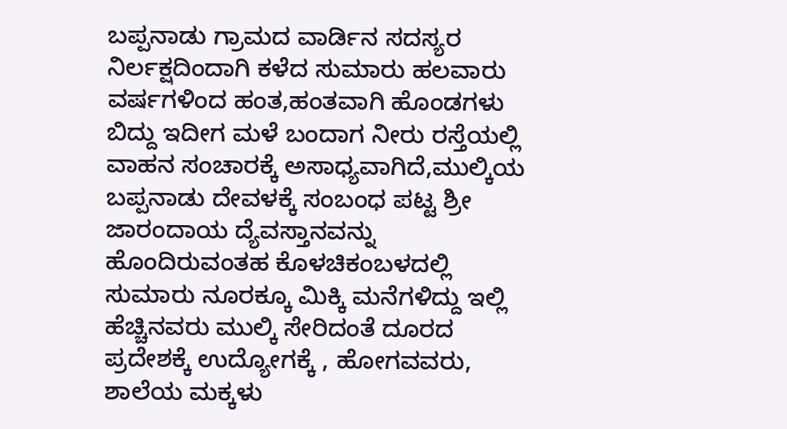ಬಪ್ಪನಾಡು ಗ್ರಾಮದ ವಾರ್ಡಿನ ಸದಸ್ಯರ ನಿರ್ಲಕ್ಷದಿಂದಾಗಿ ಕಳೆದ ಸುಮಾರು ಹಲವಾರು ವರ್ಷಗಳಿಂದ ಹಂತ,ಹಂತವಾಗಿ ಹೊಂಡಗಳು ಬಿದ್ದು ಇದೀಗ ಮಳೆ ಬಂದಾಗ ನೀರು ರಸ್ತೆಯಲ್ಲಿ ವಾಹನ ಸಂಚಾರಕ್ಕೆ ಅಸಾಧ್ಯವಾಗಿದೆ,ಮುಲ್ಕಿಯ ಬಪ್ಪನಾಡು ದೇವಳಕ್ಕೆ ಸಂಬಂಧ ಪಟ್ಟ ಶ್ರೀ ಜಾರಂದಾಯ ದ್ಯೆವಸ್ತಾನವನ್ನು ಹೊಂದಿರುವಂತಹ ಕೊಳಚಿಕಂಬಳದಲ್ಲಿ ಸುಮಾರು ನೂರಕ್ಕೂ ಮಿಕ್ಕಿ ಮನೆಗಳಿದ್ದು ಇಲ್ಲಿ ಹೆಚ್ಚಿನವರು ಮುಲ್ಕಿ ಸೇರಿದಂತೆ ದೂರದ ಪ್ರದೇಶಕ್ಕೆ ಉದ್ಯೋಗಕ್ಕೆ , ಹೋಗವವರು, ಶಾಲೆಯ ಮಕ್ಕಳು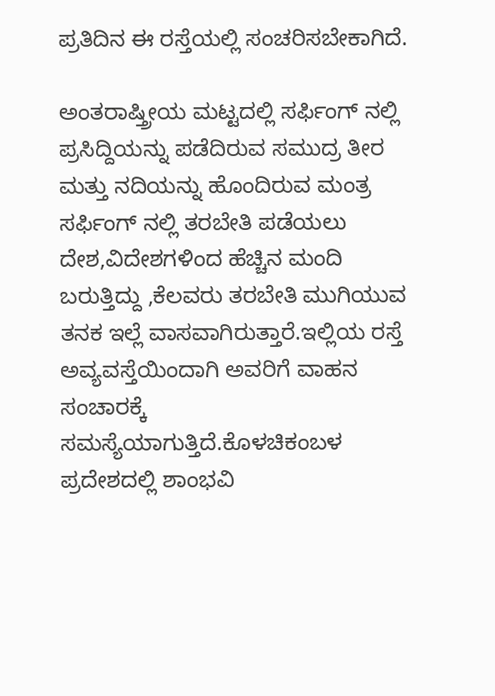ಪ್ರತಿದಿನ ಈ ರಸ್ತೆಯಲ್ಲಿ ಸಂಚರಿಸಬೇಕಾಗಿದೆ.

ಅಂತರಾಷ್ತ್ರೀಯ ಮಟ್ಟದಲ್ಲಿ ಸರ್ಫಿಂಗ್‌ ನಲ್ಲಿ ಪ್ರಸಿದ್ದಿಯನ್ನು ಪಡೆದಿರುವ ಸಮುದ್ರ ತೀರ ಮತ್ತು ನದಿಯನ್ನು ಹೊಂದಿರುವ ಮಂತ್ರ ಸರ್ಫಿಂಗ್‌ ನಲ್ಲಿ ತರಬೇತಿ ಪಡೆಯಲು ದೇಶ,ವಿದೇಶಗಳಿಂದ ಹೆಚ್ಚಿನ ಮಂದಿ ಬರುತ್ತಿದ್ದು ,ಕೆಲವರು ತರಬೇತಿ ಮುಗಿಯುವ ತನಕ ಇಲ್ಲೆ ವಾಸವಾಗಿರುತ್ತಾರೆ.ಇಲ್ಲಿಯ ರಸ್ತೆ ಅವ್ಯವಸ್ತೆಯಿಂದಾಗಿ ಅವರಿಗೆ ವಾಹನ ಸಂಚಾರಕ್ಕೆ ಸಮಸ್ಯೆಯಾಗುತ್ತಿದೆ.ಕೊಳಚಿಕಂಬಳ ಪ್ರದೇಶದಲ್ಲಿ ಶಾಂಭವಿ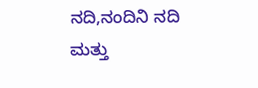ನದಿ,ನಂದಿನಿ ನದಿ ಮತ್ತು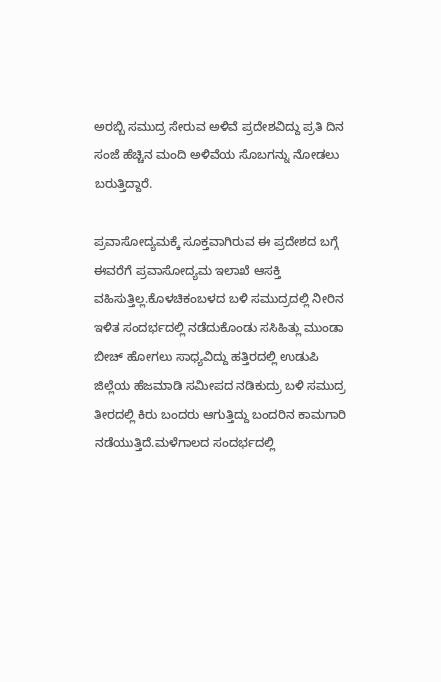ಅರಬ್ಬಿ ಸಮುದ್ರ ಸೇರುವ ಅಳಿವೆ ಪ್ರದೇಶವಿದ್ದು ಪ್ರತಿ ದಿನ ಸಂಜೆ ಹೆಚ್ಚಿನ ಮಂದಿ ಅಳಿವೆಯ ಸೊಬಗನ್ನು ನೋಡಲು ಬರುತ್ತಿದ್ದಾರೆ.

ಪ್ರವಾಸೋದ್ಯಮಕ್ಕೆ ಸೂಕ್ತವಾಗಿರುವ ಈ ಪ್ರದೇಶದ ಬಗ್ಗೆ ಈವರೆಗೆ ಪ್ರವಾಸೋದ್ಯಮ ಇಲಾಖೆ ಆಸಕ್ತಿ ವಹಿಸುತ್ತಿಲ್ಲ.ಕೊಳಚಿಕಂಬಳದ ಬಳಿ ಸಮುದ್ರದಲ್ಲಿ ನೀರಿನ ಇಳಿತ ಸಂದರ್ಭದಲ್ಲಿ ನಡೆದುಕೊಂಡು ಸಸಿಹಿತ್ಲು ಮುಂಡಾ ಬೀಚ್‌ ಹೋಗಲು ಸಾಧ್ಯವಿದ್ದು ಹತ್ತಿರದಲ್ಲಿ ಉಡುಪಿ ಜಿಲ್ಲೆಯ ಹೆಜಮಾಡಿ ಸಮೀಪದ ನಡಿಕುದ್ರು ಬಳಿ ಸಮುದ್ರ ತೀರದಲ್ಲಿ ಕಿರು ಬಂದರು ಆಗುತ್ತಿದ್ದು ಬಂದರಿನ ಕಾಮಗಾರಿ ನಡೆಯುತ್ತಿದೆ.ಮಳೆಗಾಲದ ಸಂದರ್ಭದಲ್ಲಿ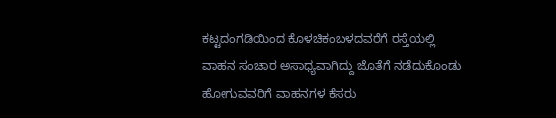ಕಟ್ಟದಂಗಡಿಯಿಂದ ಕೊಳಚಿಕಂಬಳದವರೆಗೆ ರಸ್ತೆಯಲ್ಲಿ ವಾಹನ ಸಂಚಾರ ಅಸಾಧ್ಯವಾಗಿದ್ದು ಜೊತೆಗೆ ನಡೆದುಕೊಂಡು ಹೋಗುವವರಿಗೆ ವಾಹನಗಳ ಕೆಸರು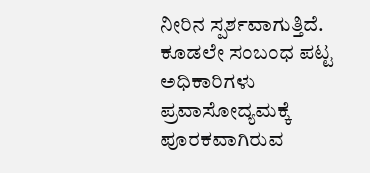ನೀರಿನ ಸ್ಪರ್ಶವಾಗುತ್ತಿದೆ. ಕೂಡಲೇ ಸಂಬಂಧ ಪಟ್ಟ ಅಧಿಕಾರಿಗಳು ಪ್ರವಾಸೋದ್ಯಮಕ್ಕೆ ಪೂರಕವಾಗಿರುವ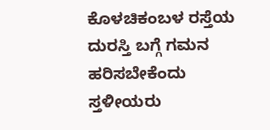ಕೊಳಚಿಕಂಬಳ ರಸ್ತೆಯ ದುರಸ್ತಿ ಬಗ್ಗೆ ಗಮನ ಹರಿಸಬೇಕೆಂದು ಸ್ತಳೀಯರು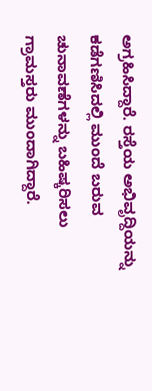ಅಗ್ರಹಿಸಿದ್ದಾರೆ. ರಸ್ತೆಯ ಅಭಿವೃದ್ದಿಯನ್ನು ಕಡೆಗಣಿಸಿದಲ್ಲಿ ಮುಂದೆ ಬರುವ ಚುನಾವಣೆಗಳನ್ನು ಬಹಿಷ್ಕರಿಸಲು ಗ್ರಾಮಸ್ತರು ಮುಂದಾಗಿದ್ದಾರೆ.